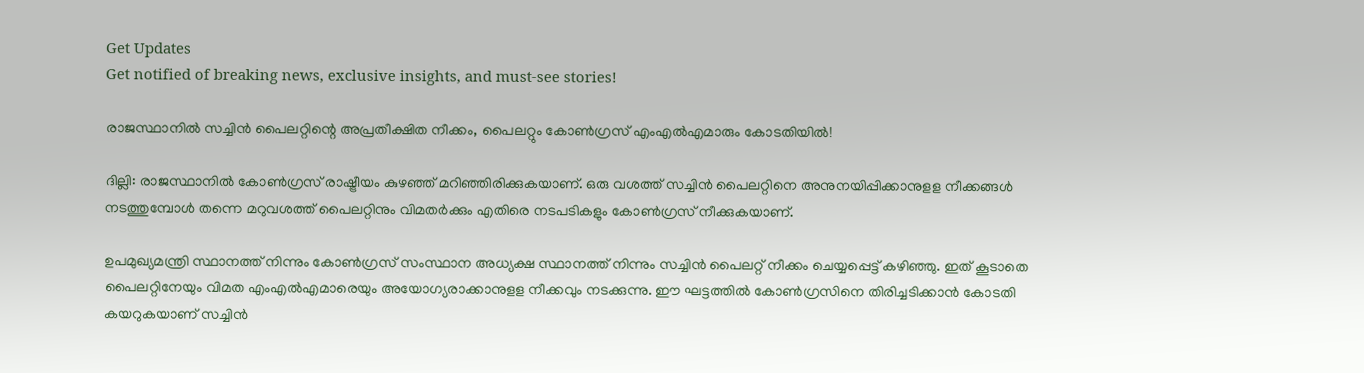Get Updates
Get notified of breaking news, exclusive insights, and must-see stories!

രാജസ്ഥാനില്‍ സച്ചിൻ പൈലറ്റിന്റെ അപ്രതീക്ഷിത നീക്കം, പൈലറ്റും കോണ്‍ഗ്രസ് എംഎല്‍എമാരും കോടതിയില്‍!

ദില്ലി: രാജസ്ഥാനില്‍ കോണ്‍ഗ്രസ് രാഷ്ട്രീയം കുഴഞ്ഞ് മറിഞ്ഞിരിക്കുകയാണ്. ഒരു വശത്ത് സച്ചിന്‍ പൈലറ്റിനെ അനുനയിപ്പിക്കാനുളള നീക്കങ്ങള്‍ നടത്തുമ്പോള്‍ തന്നെ മറുവശത്ത് പൈലറ്റിനും വിമതര്‍ക്കും എതിരെ നടപടികളും കോണ്‍ഗ്രസ് നീക്കുകയാണ്.

ഉപമുഖ്യമന്ത്രി സ്ഥാനത്ത് നിന്നും കോണ്‍ഗ്രസ് സംസ്ഥാന അധ്യക്ഷ സ്ഥാനത്ത് നിന്നും സച്ചിന്‍ പൈലറ്റ് നീക്കം ചെയ്യപ്പെട്ട് കഴിഞ്ഞു. ഇത് കൂടാതെ പൈലറ്റിനേയും വിമത എംഎല്‍എമാരെയും അയോഗ്യരാക്കാനുളള നീക്കവും നടക്കുന്നു. ഈ ഘട്ടത്തില്‍ കോണ്‍ഗ്രസിനെ തിരിച്ചടിക്കാന്‍ കോടതി കയറുകയാണ് സച്ചിന്‍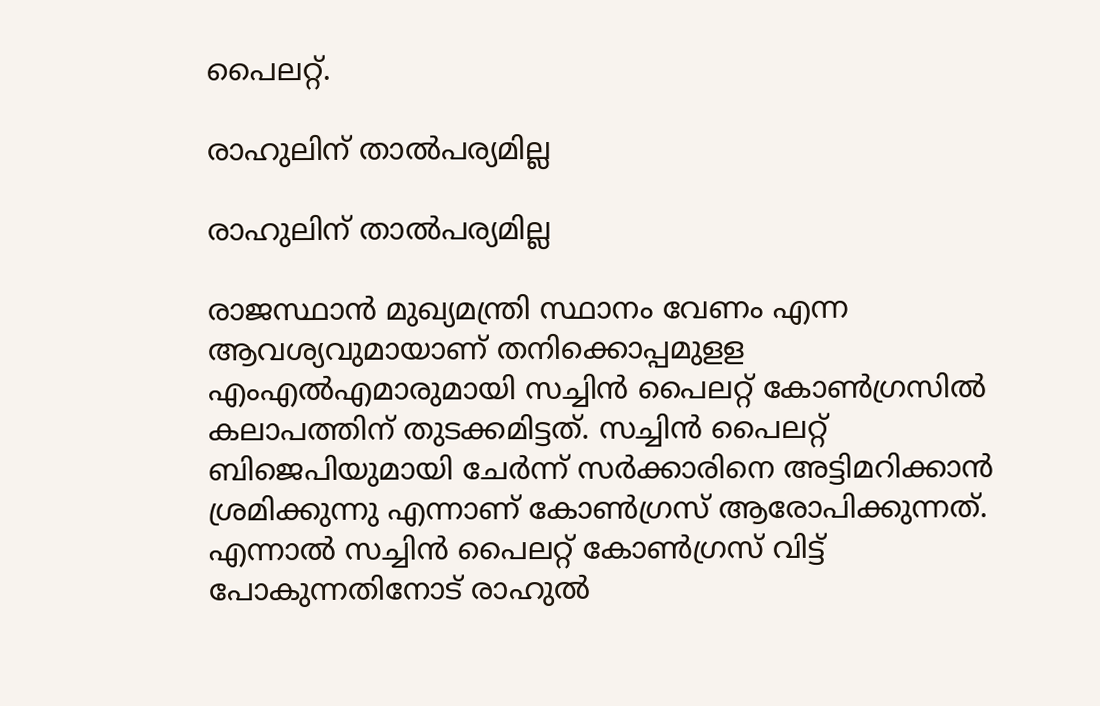പൈലറ്റ്.

രാഹുലിന് താൽപര്യമില്ല

രാഹുലിന് താൽപര്യമില്ല

രാജസ്ഥാന്‍ മുഖ്യമന്ത്രി സ്ഥാനം വേണം എന്ന ആവശ്യവുമായാണ് തനിക്കൊപ്പമുളള എംഎല്‍എമാരുമായി സച്ചിന്‍ പൈലറ്റ് കോണ്‍ഗ്രസില്‍ കലാപത്തിന് തുടക്കമിട്ടത്. സച്ചിന്‍ പൈലറ്റ് ബിജെപിയുമായി ചേര്‍ന്ന് സര്‍ക്കാരിനെ അട്ടിമറിക്കാന്‍ ശ്രമിക്കുന്നു എന്നാണ് കോണ്‍ഗ്രസ് ആരോപിക്കുന്നത്. എന്നാല്‍ സച്ചിന്‍ പൈലറ്റ് കോണ്‍ഗ്രസ് വിട്ട് പോകുന്നതിനോട് രാഹുല്‍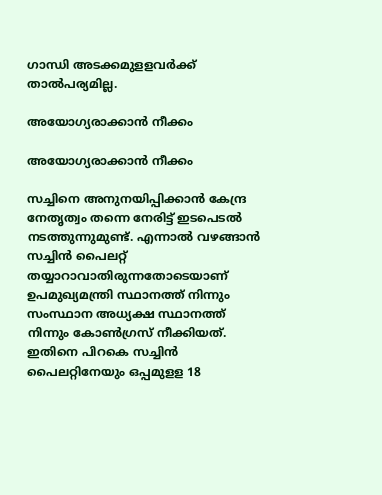ഗാന്ധി അടക്കമുളളവര്‍ക്ക് താല്‍പര്യമില്ല.

അയോഗ്യരാക്കാൻ നീക്കം

അയോഗ്യരാക്കാൻ നീക്കം

സച്ചിനെ അനുനയിപ്പിക്കാന്‍ കേന്ദ്ര നേതൃത്വം തന്നെ നേരിട്ട് ഇടപെടല്‍ നടത്തുന്നുമുണ്ട്. എന്നാല്‍ വഴങ്ങാന്‍ സച്ചിന്‍ പൈലറ്റ് തയ്യാറാവാതിരുന്നതോടെയാണ് ഉപമുഖ്യമന്ത്രി സ്ഥാനത്ത് നിന്നും സംസ്ഥാന അധ്യക്ഷ സ്ഥാനത്ത് നിന്നും കോണ്‍ഗ്രസ് നീക്കിയത്. ഇതിനെ പിറകെ സച്ചിന്‍ പൈലറ്റിനേയും ഒപ്പമുളള 18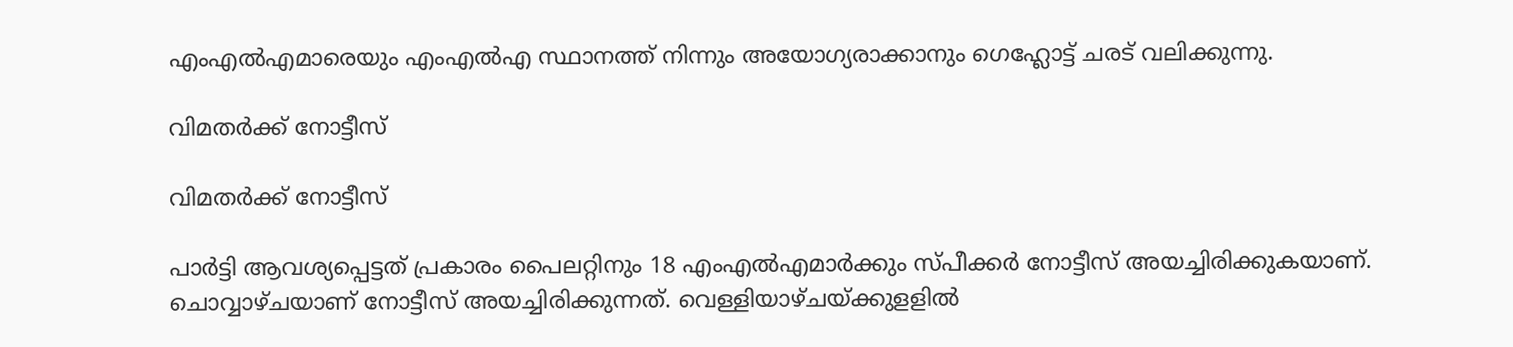എംഎല്‍എമാരെയും എംഎല്‍എ സ്ഥാനത്ത് നിന്നും അയോഗ്യരാക്കാനും ഗെഹ്ലോട്ട് ചരട് വലിക്കുന്നു.

വിമതർക്ക് നോട്ടീസ്

വിമതർക്ക് നോട്ടീസ്

പാര്‍ട്ടി ആവശ്യപ്പെട്ടത് പ്രകാരം പൈലറ്റിനും 18 എംഎല്‍എമാര്‍ക്കും സ്പീക്കര്‍ നോട്ടീസ് അയച്ചിരിക്കുകയാണ്. ചൊവ്വാഴ്ചയാണ് നോട്ടീസ് അയച്ചിരിക്കുന്നത്. വെള്ളിയാഴ്ചയ്ക്കുളളില്‍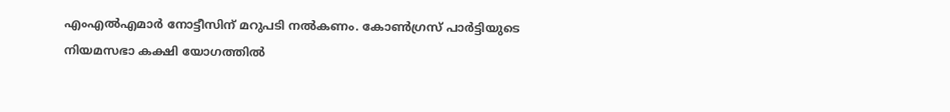എംഎല്‍എമാര്‍ നോട്ടീസിന് മറുപടി നല്‍കണം. കോണ്‍ഗ്രസ് പാര്‍ട്ടിയുടെ നിയമസഭാ കക്ഷി യോഗത്തില്‍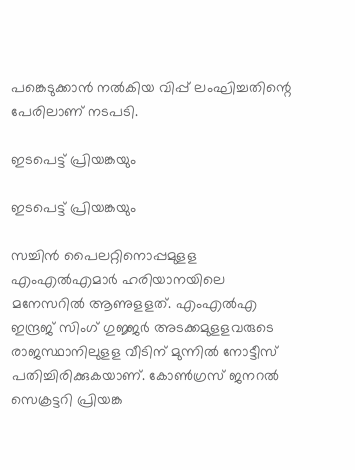പങ്കെടുക്കാന്‍ നല്‍കിയ വിപ്പ് ലംഘിച്ചതിന്റെ പേരിലാണ് നടപടി.

ഇടപെട്ട് പ്രിയങ്കയും

ഇടപെട്ട് പ്രിയങ്കയും

സച്ചിന്‍ പൈലറ്റിനൊപ്പമുളള എംഎല്‍എമാര്‍ ഹരിയാനയിലെ മനേസറില്‍ ആണുളളത്. എംഎല്‍എ ഇന്ദ്രജ് സിംഗ് ഗുജ്ജര്‍ അടക്കമുളളവരുടെ രാജസ്ഥാനിലുളള വീടിന് മുന്നില്‍ നോട്ടീസ് പതിച്ചിരിക്കുകയാണ്. കോണ്‍ഗ്രസ് ജനറല്‍ സെക്രട്ടറി പ്രിയങ്ക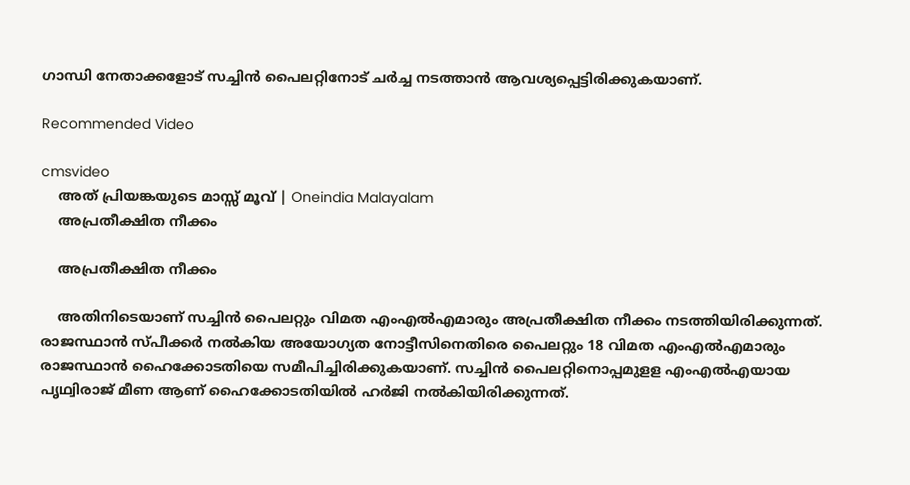ഗാന്ധി നേതാക്കളോട് സച്ചിന്‍ പൈലറ്റിനോട് ചര്‍ച്ച നടത്താന്‍ ആവശ്യപ്പെട്ടിരിക്കുകയാണ്.

Recommended Video

cmsvideo
    അത് പ്രിയങ്കയുടെ മാസ്സ് മൂവ്‌ | Oneindia Malayalam
    അപ്രതീക്ഷിത നീക്കം

    അപ്രതീക്ഷിത നീക്കം

    അതിനിടെയാണ് സച്ചിന്‍ പൈലറ്റും വിമത എംഎല്‍എമാരും അപ്രതീക്ഷിത നീക്കം നടത്തിയിരിക്കുന്നത്. രാജസ്ഥാന്‍ സ്പീക്കര്‍ നല്‍കിയ അയോഗ്യത നോട്ടീസിനെതിരെ പൈലറ്റും 18 വിമത എംഎല്‍എമാരും രാജസ്ഥാന്‍ ഹൈക്കോടതിയെ സമീപിച്ചിരിക്കുകയാണ്. സച്ചിന്‍ പൈലറ്റിനൊപ്പമുളള എംഎല്‍എയായ പൃഥ്വിരാജ് മീണ ആണ് ഹൈക്കോടതിയില്‍ ഹര്‍ജി നല്‍കിയിരിക്കുന്നത്.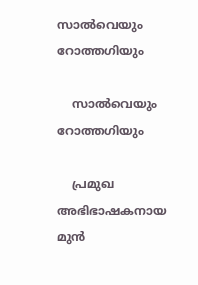സാൽവെയും റോത്തഗിയും

    സാൽവെയും റോത്തഗിയും

    പ്രമുഖ അഭിഭാഷകനായ മുൻ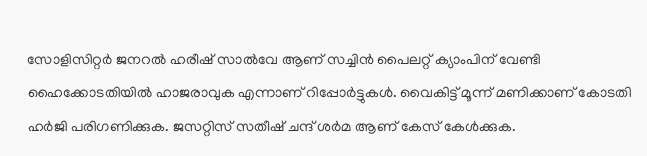സോളിസിറ്റർ ജനറൽ ഹരീഷ് സാല്‍വേ ആണ് സച്ചിന്‍ പൈലറ്റ് ക്യാംപിന് വേണ്ടി ഹൈക്കോടതിയില്‍ ഹാജരാവുക എന്നാണ് റിപ്പോര്‍ട്ടുകള്‍. വൈകിട്ട് മൂന്ന് മണിക്കാണ് കോടതി ഹര്‍ജി പരിഗണിക്കുക. ജസറ്റിസ് സതീഷ് ചന്ദ് ശര്‍മ ആണ് കേസ് കേള്‍ക്കുക.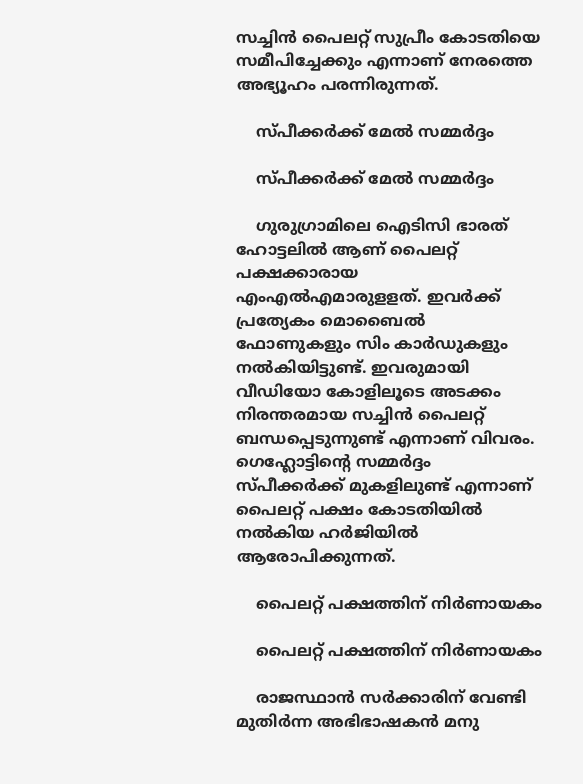സച്ചിന്‍ പൈലറ്റ് സുപ്രീം കോടതിയെ സമീപിച്ചേക്കും എന്നാണ് നേരത്തെ അഭ്യൂഹം പരന്നിരുന്നത്.

    സ്പീക്കർക്ക് മേൽ സമ്മർദ്ദം

    സ്പീക്കർക്ക് മേൽ സമ്മർദ്ദം

    ഗുരുഗ്രാമിലെ ഐടിസി ഭാരത് ഹോട്ടലില്‍ ആണ് പൈലറ്റ് പക്ഷക്കാരായ എംഎല്‍എമാരുളളത്. ഇവര്‍ക്ക് പ്രത്യേകം മൊബൈല്‍ ഫോണുകളും സിം കാര്‍ഡുകളും നല്‍കിയിട്ടുണ്ട്. ഇവരുമായി വീഡിയോ കോളിലൂടെ അടക്കം നിരന്തരമായ സച്ചിന്‍ പൈലറ്റ് ബന്ധപ്പെടുന്നുണ്ട് എന്നാണ് വിവരം. ഗെഹ്ലോട്ടിന്റെ സമ്മര്‍ദ്ദം സ്പീക്കര്‍ക്ക് മുകളിലുണ്ട് എന്നാണ് പൈലറ്റ് പക്ഷം കോടതിയില്‍ നല്‍കിയ ഹര്‍ജിയില്‍ ആരോപിക്കുന്നത്.

    പൈലറ്റ് പക്ഷത്തിന് നിർണായകം

    പൈലറ്റ് പക്ഷത്തിന് നിർണായകം

    രാജസ്ഥാന്‍ സര്‍ക്കാരിന് വേണ്ടി മുതിര്‍ന്ന അഭിഭാഷകന്‍ മനു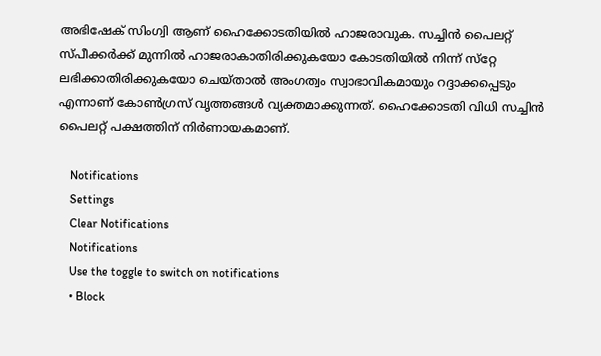അഭിഷേക് സിംഗ്വി ആണ് ഹൈക്കോടതിയില്‍ ഹാജരാവുക. സച്ചിന്‍ പൈലറ്റ് സ്പീക്കര്‍ക്ക് മുന്നില്‍ ഹാജരാകാതിരിക്കുകയോ കോടതിയില്‍ നിന്ന് സ്‌റ്റേ ലഭിക്കാതിരിക്കുകയോ ചെയ്താല്‍ അംഗത്വം സ്വാഭാവികമായും റദ്ദാക്കപ്പെടും എന്നാണ് കോണ്‍ഗ്രസ് വൃത്തങ്ങള്‍ വ്യക്തമാക്കുന്നത്. ഹൈക്കോടതി വിധി സച്ചിൻ പൈലറ്റ് പക്ഷത്തിന് നിർണായകമാണ്.

    Notifications
    Settings
    Clear Notifications
    Notifications
    Use the toggle to switch on notifications
    • Block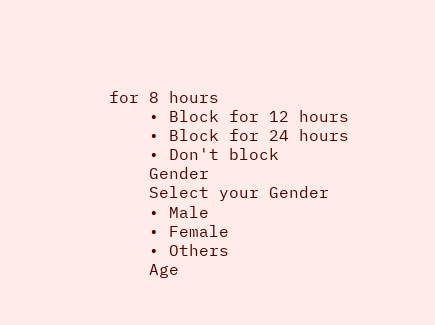for 8 hours
    • Block for 12 hours
    • Block for 24 hours
    • Don't block
    Gender
    Select your Gender
    • Male
    • Female
    • Others
    Age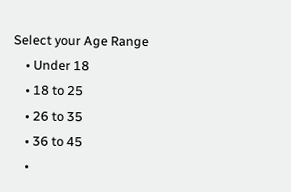Select your Age Range
    • Under 18
    • 18 to 25
    • 26 to 35
    • 36 to 45
    •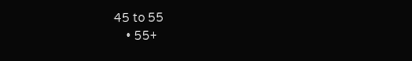45 to 55
    • 55+